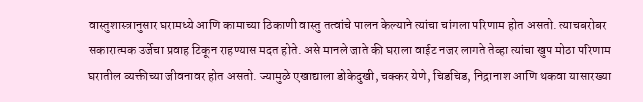वास्तुशास्त्रानुसार घरामध्ये आणि कामाच्या ठिकाणी वास्तु तत्वांचे पालन केल्याने त्यांचा चांगला परिणाम होत असतो. त्याचबरोबर सकारात्मक उर्जेचा प्रवाह टिकून राहण्यास मदत होते. असे मानले जाते की घराला वाईट नजर लागते तेव्हा त्यांचा खुप मोठा परिणाम घरातील व्यक्तीच्या जीवनावर होत असतो. ज्यामुळे एखाद्याला डोकेदुखी, चक्कर येणे, चिडचिड, निद्रानाश आणि थकवा यासारख्या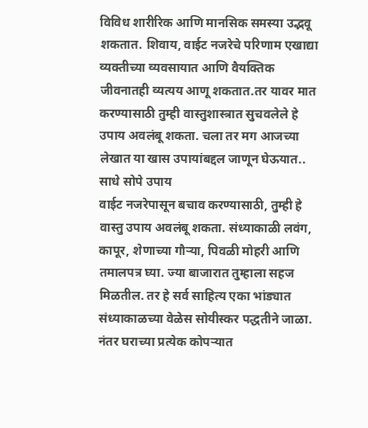विविध शारीरिक आणि मानसिक समस्या उद्भवू शकतात. शिवाय, वाईट नजरेचे परिणाम एखाद्या व्यक्तीच्या व्यवसायात आणि वैयक्तिक जीवनातही व्यत्यय आणू शकतात.तर यावर मात करण्यासाठी तुम्ही वास्तुशास्त्रात सुचवलेले हे उपाय अवलंबू शकता. चला तर मग आजच्या लेखात या खास उपायांबद्दल जाणून घेऊयात..
साधे सोपे उपाय
वाईट नजरेपासून बचाव करण्यासाठी, तुम्ही हे वास्तु उपाय अवलंबू शकता. संध्याकाळी लवंग, कापूर, शेणाच्या गौऱ्या, पिवळी मोहरी आणि तमालपत्र घ्या. ज्या बाजारात तुम्हाला सहज मिळतील. तर हे सर्व साहित्य एका भांड्यात संध्याकाळच्या वेळेस सोयीस्कर पद्धतीने जाळा. नंतर घराच्या प्रत्येक कोपऱ्यात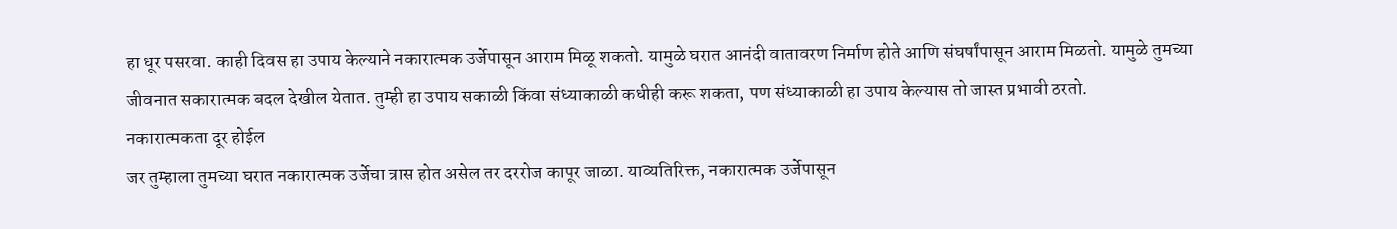हा धूर पसरवा. काही दिवस हा उपाय केल्याने नकारात्मक उर्जेपासून आराम मिळू शकतो. यामुळे घरात आनंदी वातावरण निर्माण होते आणि संघर्षांपासून आराम मिळतो. यामुळे तुमच्या जीवनात सकारात्मक बदल देखील येतात. तुम्ही हा उपाय सकाळी किंवा संध्याकाळी कधीही करू शकता, पण संध्याकाळी हा उपाय केल्यास तो जास्त प्रभावी ठरतो.
नकारात्मकता दूर होईल
जर तुम्हाला तुमच्या घरात नकारात्मक उर्जेचा त्रास होत असेल तर दररोज कापूर जाळा. याव्यतिरिक्त, नकारात्मक उर्जेपासून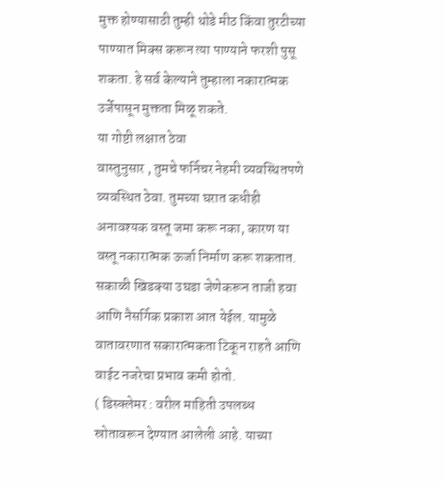मुक्त होण्यासाठी तुम्ही थोडे मीठ किंवा तुरटीच्या पाण्यात मिक्स करून त्या पाण्याने फरशी पुसू शकता. हे सर्व केल्याने तुम्हाला नकारात्मक उर्जेपासून मुक्तता मिळू शकते.
या गोष्टी लक्षात ठेवा
वास्तुनुसार , तुमचे फर्निचर नेहमी व्यवस्थितपणे व्यवस्थित ठेवा. तुमच्या घरात कधीही अनावश्यक वस्तू जमा करू नका, कारण या वस्तू नकारात्मक ऊर्जा निर्माण करू शकतात. सकाळी खिडक्या उघडा जेणेकरून ताजी हवा आणि नैसर्गिक प्रकाश आत येईल. यामुळे वातावरणात सकारात्मकता टिकून राहते आणि वाईट नजरेचा प्रभाव कमी होतो.
( डिस्क्लेमर : वरील माहिती उपलब्ध स्रोतावरून देण्यात आलेली आहे. याच्या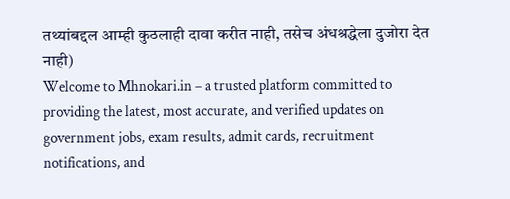तथ्यांबद्दल आम्ही कुठलाही दावा करीत नाही, तसेच अंधश्रद्धेला दुजोरा देत नाही)
Welcome to Mhnokari.in – a trusted platform committed to providing the latest, most accurate, and verified updates on government jobs, exam results, admit cards, recruitment notifications, and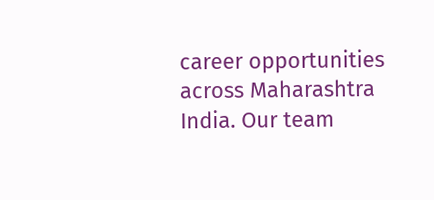career opportunities across Maharashtra India. Our team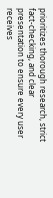prioritizes thorough research, strict fact-checking, and clear presentation to ensure every user receives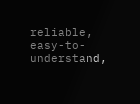reliable, easy-to-understand,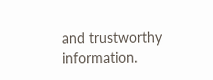and trustworthy information.